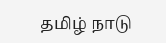தமிழ் நாடு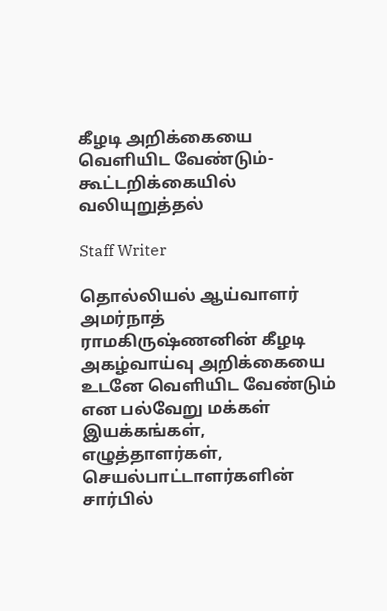கீழடி அறிக்கையை வெளியிட வேண்டும்- கூட்டறிக்கையில் வலியுறுத்தல்

Staff Writer

தொல்லியல் ஆய்வாளர் அமர்நாத் ராமகிருஷ்ணனின் கீழடி அகழ்வாய்வு அறிக்கையை உடனே வெளியிட வேண்டும் என பல்வேறு மக்கள் இயக்கங்கள், எழுத்தாளர்கள், செயல்பாட்டாளர்களின் சார்பில்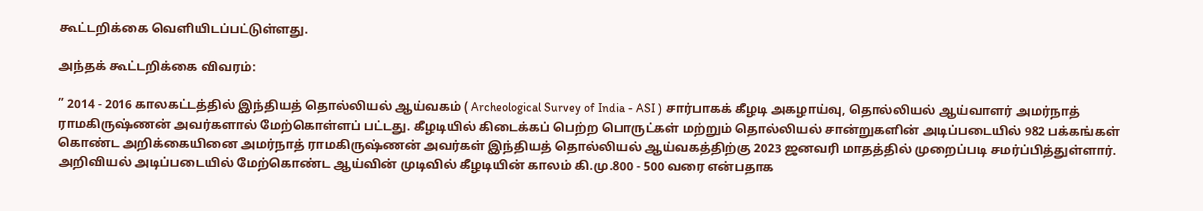கூட்டறிக்கை வெளியிடப்பட்டுள்ளது.

அந்தக் கூட்டறிக்கை விவரம்:

” 2014 - 2016 காலகட்டத்தில் இந்தியத் தொல்லியல் ஆய்வகம் ( Archeological Survey of India - ASI ) சார்பாகக் கீழடி அகழாய்வு, தொல்லியல் ஆய்வாளர் அமர்நாத் ராமகிருஷ்ணன் அவர்களால் மேற்கொள்ளப் பட்டது. கீழடியில் கிடைக்கப் பெற்ற பொருட்கள் மற்றும் தொல்லியல் சான்றுகளின் அடிப்படையில் 982 பக்கங்கள் கொண்ட அறிக்கையினை அமர்நாத் ராமகிருஷ்ணன் அவர்கள் இந்தியத் தொல்லியல் ஆய்வகத்திற்கு 2023 ஜனவரி மாதத்தில் முறைப்படி சமர்ப்பித்துள்ளார். அறிவியல் அடிப்படையில் மேற்கொண்ட ஆய்வின் முடிவில் கீழடியின் காலம் கி.மு.800 - 500 வரை என்பதாக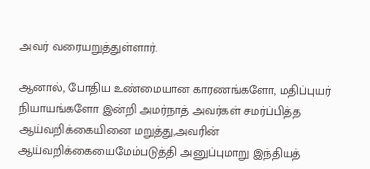அவர் வரையறுத்துள்ளார்.

ஆனால், போதிய உண்மையான காரணங்களோ, மதிப்புயர் நியாயங்களோ இன்றி அமர்நாத் அவர்கள் சமர்ப்பித்த ஆய்வறிக்கையினை மறுத்து,அவரின் ஆய்வறிக்கையைமேம்படுத்தி அனுப்புமாறு இந்தியத்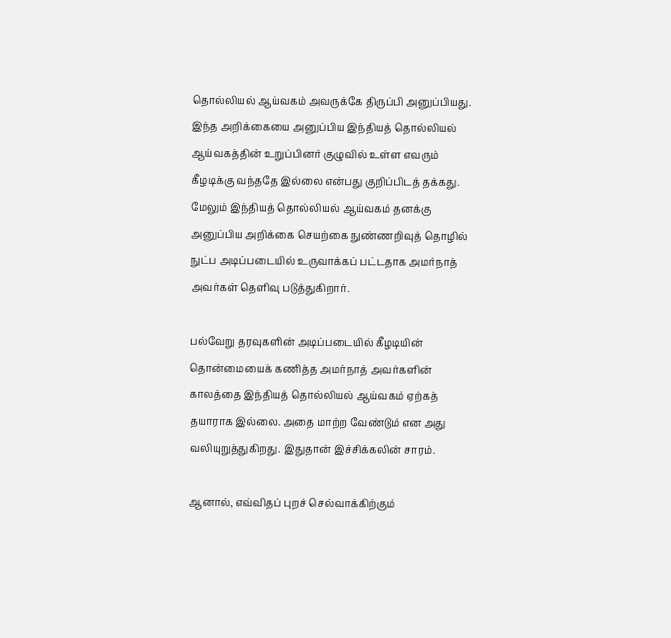தொல்லியல் ஆய்வகம் அவருக்கே திருப்பி அனுப்பியது. இந்த அறிக்கையை அனுப்பிய இந்தியத் தொல்லியல் ஆய்வகத்தின் உறுப்பினர் குழுவில் உள்ள எவரும் கீழடிக்கு வந்ததே இல்லை என்பது குறிப்பிடத் தக்கது. மேலும் இந்தியத் தொல்லியல் ஆய்வகம் தனக்கு அனுப்பிய அறிக்கை செயற்கை நுண்ணறிவுத் தொழில் நுட்ப அடிப்படையில் உருவாக்கப் பட்டதாக அமர்நாத் அவர்கள் தெளிவு படுத்துகிறார்.

பல்வேறு தரவுகளின் அடிப்படையில் கீழடியின் தொன்மையைக் கணித்த அமர்நாத் அவர்களின் காலத்தை இந்தியத் தொல்லியல் ஆய்வகம் ஏற்கத் தயாராக இல்லை. அதை மாற்ற வேண்டும் என அது வலியுறுத்துகிறது. இதுதான் இச்சிக்கலின் சாரம்.

ஆனால், எவ்விதப் புறச் செல்வாக்கிற்கும்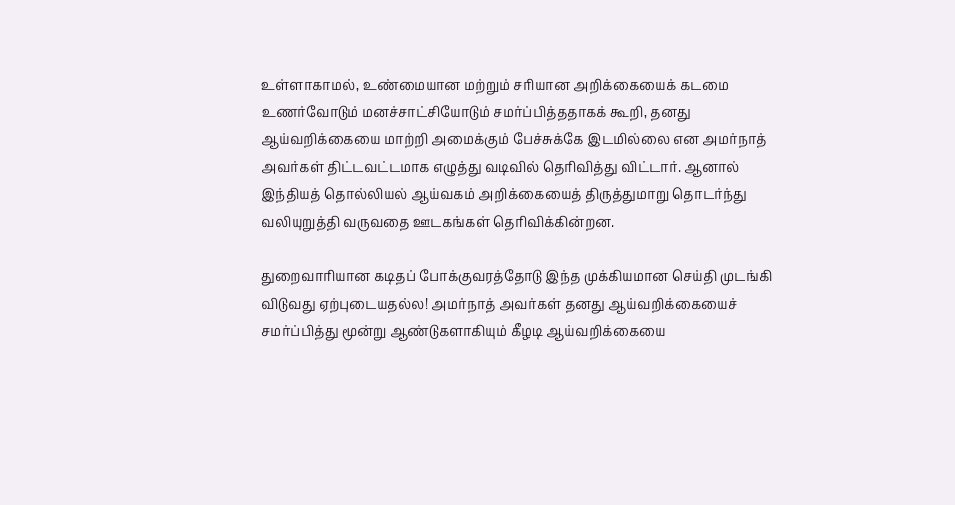உள்ளாகாமல், உண்மையான மற்றும் சரியான அறிக்கையைக் கடமை உணர்வோடும் மனச்சாட்சியோடும் சமர்ப்பித்ததாகக் கூறி, தனது ஆய்வறிக்கையை மாற்றி அமைக்கும் பேச்சுக்கே இடமில்லை என அமர்நாத் அவர்கள் திட்டவட்டமாக எழுத்து வடிவில் தெரிவித்து விட்டார். ஆனால் இந்தியத் தொல்லியல் ஆய்வகம் அறிக்கையைத் திருத்துமாறு தொடர்ந்து வலியுறுத்தி வருவதை ஊடகங்கள் தெரிவிக்கின்றன.

துறைவாரியான கடிதப் போக்குவரத்தோடு இந்த முக்கியமான செய்தி முடங்கி விடுவது ஏற்புடையதல்ல! அமர்நாத் அவர்கள் தனது ஆய்வறிக்கையைச் சமர்ப்பித்து மூன்று ஆண்டுகளாகியும் கீழடி ஆய்வறிக்கையை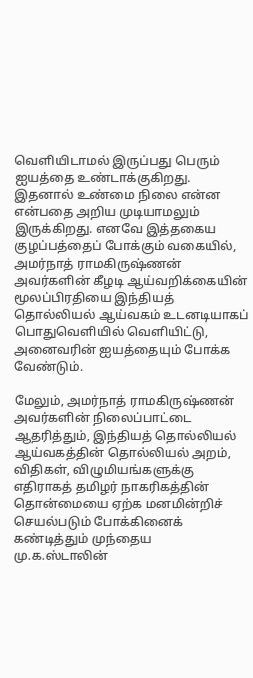வெளியிடாமல் இருப்பது பெரும் ஐயத்தை உண்டாக்குகிறது. இதனால் உண்மை நிலை என்ன என்பதை அறிய முடியாமலும் இருக்கிறது. எனவே இத்தகைய குழப்பத்தைப் போக்கும் வகையில், அமர்நாத் ராமகிருஷ்ணன் அவர்களின் கீழடி ஆய்வறிக்கையின் மூலப்பிரதியை இந்தியத் தொல்லியல் ஆய்வகம் உடனடியாகப் பொதுவெளியில் வெளியிட்டு, அனைவரின் ஐயத்தையும் போக்க வேண்டும்.

மேலும், அமர்நாத் ராமகிருஷ்ணன் அவர்களின் நிலைப்பாட்டை ஆதரித்தும், இந்தியத் தொல்லியல் ஆய்வகத்தின் தொல்லியல் அறம், விதிகள், விழுமியங்களுக்கு எதிராகத் தமிழர் நாகரிகத்தின் தொன்மையை ஏற்க மனமின்றிச் செயல்படும் போக்கினைக் கண்டித்தும் முந்தைய மு.க.ஸ்டாலின்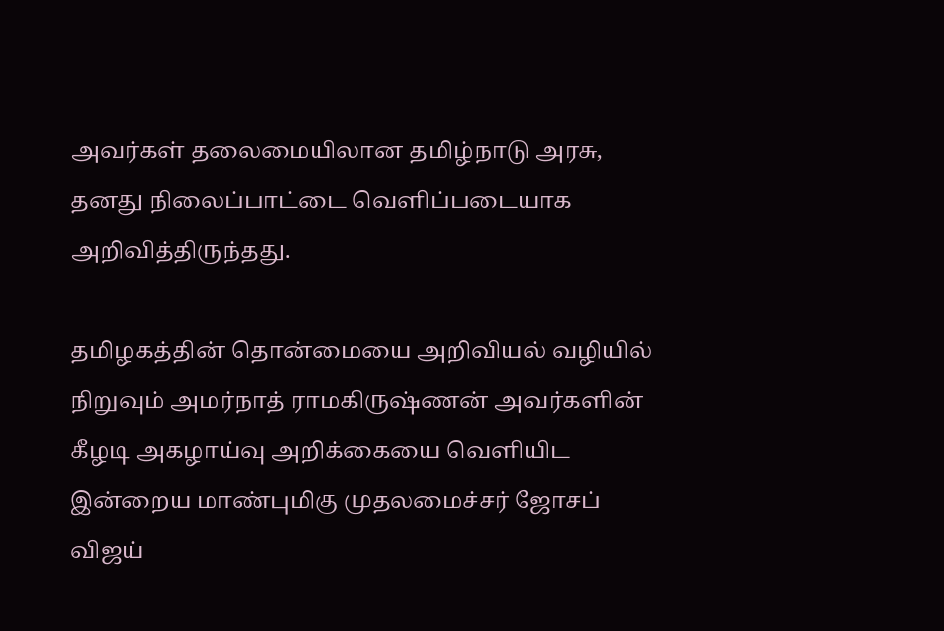அவர்கள் தலைமையிலான தமிழ்நாடு அரசு, தனது நிலைப்பாட்டை வெளிப்படையாக அறிவித்திருந்தது.

தமிழகத்தின் தொன்மையை அறிவியல் வழியில் நிறுவும் அமர்நாத் ராமகிருஷ்ணன் அவர்களின் கீழடி அகழாய்வு அறிக்கையை வெளியிட இன்றைய மாண்புமிகு முதலமைச்சர் ஜோசப் விஜய்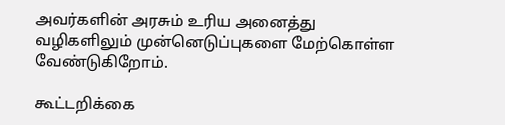அவர்களின் அரசும் உரிய அனைத்து வழிகளிலும் முன்னெடுப்புகளை மேற்கொள்ள வேண்டுகிறோம்.

கூட்டறிக்கை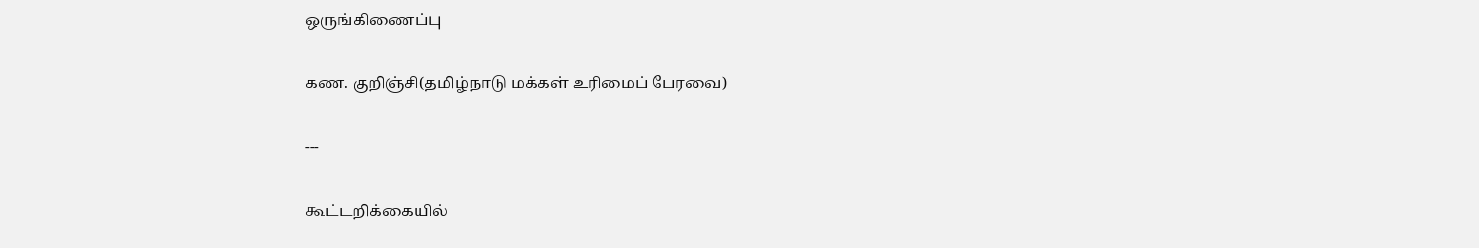ஒருங்கிணைப்பு

கண. குறிஞ்சி(தமிழ்நாடு மக்கள் உரிமைப் பேரவை)

---

கூட்டறிக்கையில்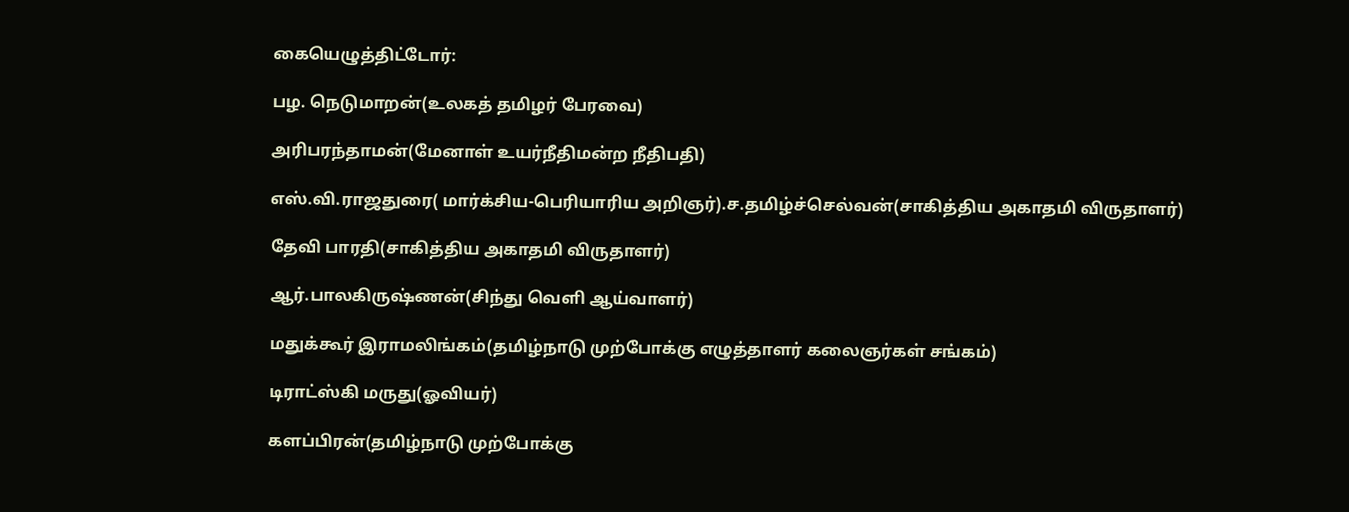கையெழுத்திட்டோர்:

பழ. நெடுமாறன்(உலகத் தமிழர் பேரவை)

அரிபரந்தாமன்(மேனாள் உயர்நீதிமன்ற நீதிபதி)

எஸ்.வி.ராஜதுரை( மார்க்சிய-பெரியாரிய அறிஞர்).ச.தமிழ்ச்செல்வன்(சாகித்திய அகாதமி விருதாளர்)

தேவி பாரதி(சாகித்திய அகாதமி விருதாளர்)

ஆர்.பாலகிருஷ்ணன்(சிந்து வெளி ஆய்வாளர்)

மதுக்கூர் இராமலிங்கம்(தமிழ்நாடு முற்போக்கு எழுத்தாளர் கலைஞர்கள் சங்கம்)

டிராட்ஸ்கி மருது(ஓவியர்)

களப்பிரன்(தமிழ்நாடு முற்போக்கு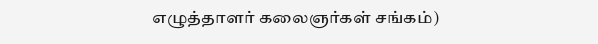எழுத்தாளர் கலைஞர்கள் சங்கம்)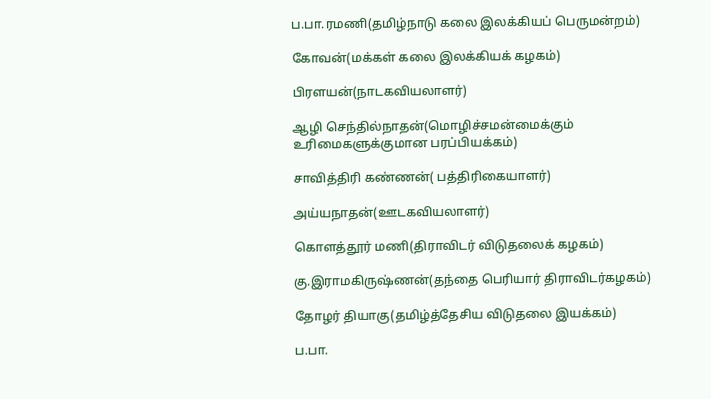ப.பா.ரமணி(தமிழ்நாடு கலை இலக்கியப் பெருமன்றம்)

கோவன்(மக்கள் கலை இலக்கியக் கழகம்)

பிரளயன்(நாடகவியலாளர்)

ஆழி செந்தில்நாதன்(மொழிச்சமன்மைக்கும் உரிமைகளுக்குமான பரப்பியக்கம்)

சாவித்திரி கண்ணன்( பத்திரிகையாளர்)

அய்யநாதன்(ஊடகவியலாளர்)

கொளத்தூர் மணி(திராவிடர் விடுதலைக் கழகம்)

கு.இராமகிருஷ்ணன்(தந்தை பெரியார் திராவிடர்கழகம்)

தோழர் தியாகு(தமிழ்த்தேசிய விடுதலை இயக்கம்)

ப.பா.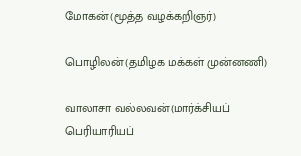மோகன்(மூத்த வழக்கறிஞர்)

பொழிலன்(தமிழக மக்கள் முன்னணி)

வாலாசா வல்லவன்(மார்க்சியப் பெரியாரியப்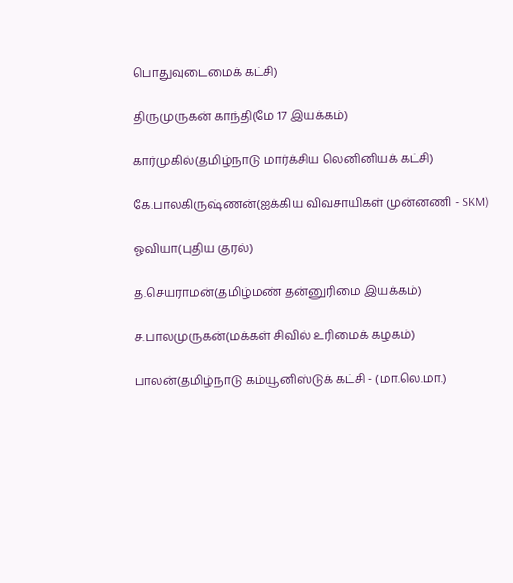பொதுவுடைமைக் கட்சி)

திருமுருகன் காந்தி(மே 17 இயக்கம்)

கார்முகில்(தமிழ்நாடு மார்க்சிய லெனினியக் கட்சி)

கே.பாலகிருஷ்ணன்(ஐக்கிய விவசாயிகள் முன்னணி - SKM)

ஓவியா(புதிய குரல்)

த.செயராமன்(தமிழ்மண் தன்னுரிமை இயக்கம்)

ச.பாலமுருகன்(மக்கள் சிவில் உரிமைக் கழகம்)

பாலன்(தமிழ்நாடு கம்யூனிஸ்டுக் கட்சி - (மா.லெ.மா.)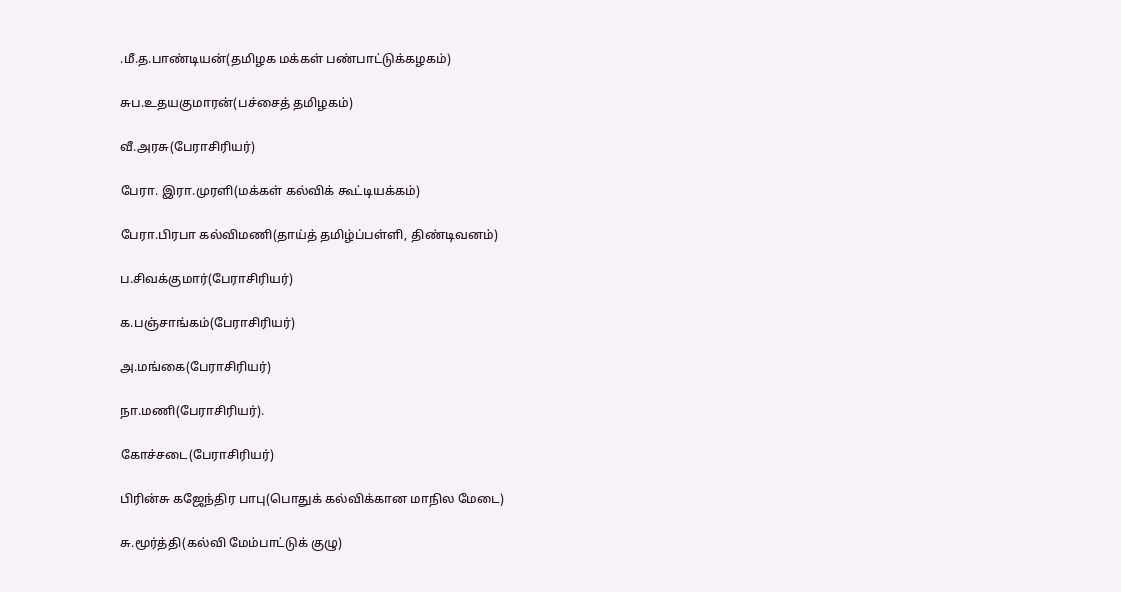.மீ.த.பாண்டியன்(தமிழக மக்கள் பண்பாட்டுக்கழகம்)

சுப.உதயகுமாரன்(பச்சைத் தமிழகம்)

வீ.அரசு(பேராசிரியர்)

பேரா. இரா.முரளி(மக்கள் கல்விக் கூட்டியக்கம்)

பேரா.பிரபா கல்விமணி(தாய்த் தமிழ்ப்பள்ளி, திண்டிவனம்)

ப.சிவக்குமார்(பேராசிரியர்)

க.பஞ்சாங்கம்(பேராசிரியர்)

அ.மங்கை(பேராசிரியர்)

நா.மணி(பேராசிரியர்).

கோச்சடை(பேராசிரியர்)

பிரின்சு கஜேந்திர பாபு(பொதுக் கல்விக்கான மாநில மேடை)

சு.மூர்த்தி(கல்வி மேம்பாட்டுக் குழு)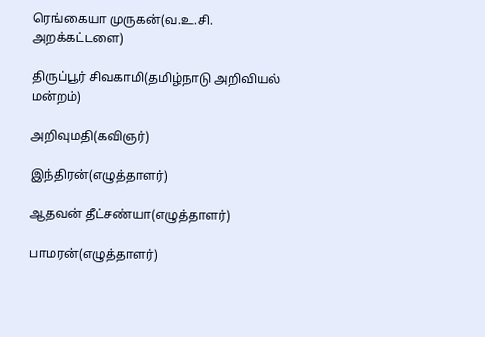ரெங்கையா முருகன்(வ.உ.சி. அறக்கட்டளை)

திருப்பூர் சிவகாமி(தமிழ்நாடு அறிவியல் மன்றம்)

அறிவுமதி(கவிஞர்)

இந்திரன்(எழுத்தாளர்)

ஆதவன் தீட்சண்யா(எழுத்தாளர்)

பாமரன்(எழுத்தாளர்)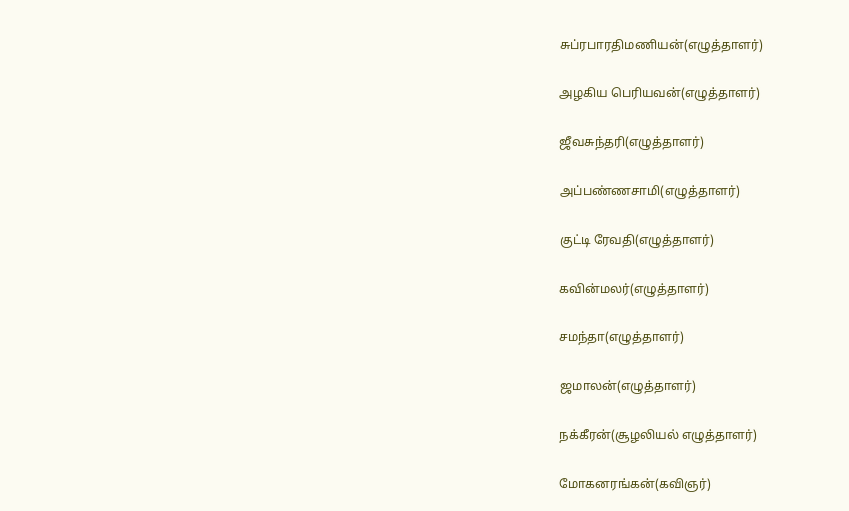சுப்ரபாரதிமணியன்(எழுத்தாளர்)

அழகிய பெரியவன்(எழுத்தாளர்)

ஜீவசுந்தரி(எழுத்தாளர்)

அப்பண்ணசாமி(எழுத்தாளர்)

குட்டி ரேவதி(எழுத்தாளர்)

கவின்மலர்(எழுத்தாளர்)

சமந்தா(எழுத்தாளர்)

ஜமாலன்(எழுத்தாளர்)

நக்கீரன்(சூழலியல் எழுத்தாளர்)

மோகனரங்கன்(கவிஞர்)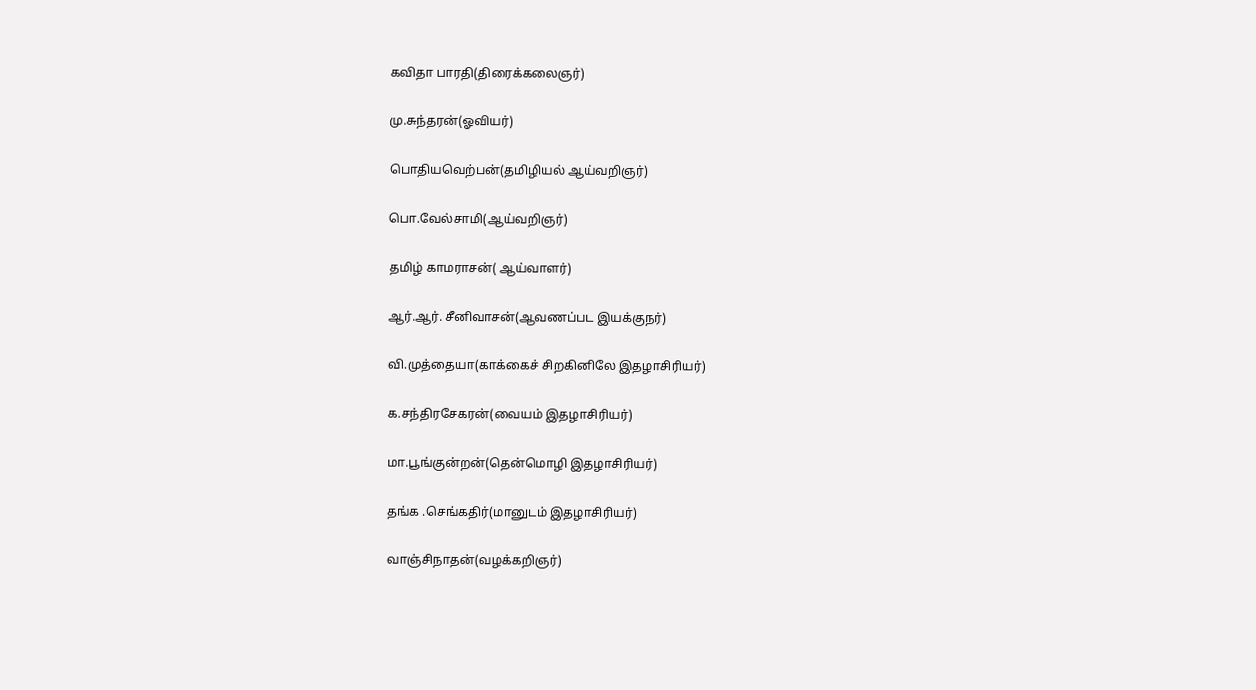கவிதா பாரதி(திரைக்கலைஞர்)

மு.சுந்தரன்(ஓவியர்)

பொதியவெற்பன்(தமிழியல் ஆய்வறிஞர்)

பொ.வேல்சாமி(ஆய்வறிஞர்)

தமிழ் காமராசன்( ஆய்வாளர்)

ஆர்.ஆர். சீனிவாசன்(ஆவணப்பட இயக்குநர்)

வி.முத்தையா(காக்கைச் சிறகினிலே இதழாசிரியர்)

க.சந்திரசேகரன்(வையம் இதழாசிரியர்)

மா.பூங்குன்றன்(தென்மொழி இதழாசிரியர்)

தங்க .செங்கதிர்(மானுடம் இதழாசிரியர்)

வாஞ்சிநாதன்(வழக்கறிஞர்)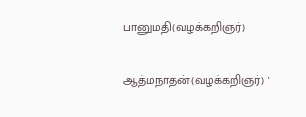பானுமதி(வழக்கறிஞர்)

ஆத்மநாதன்(வழக்கறிஞர்) '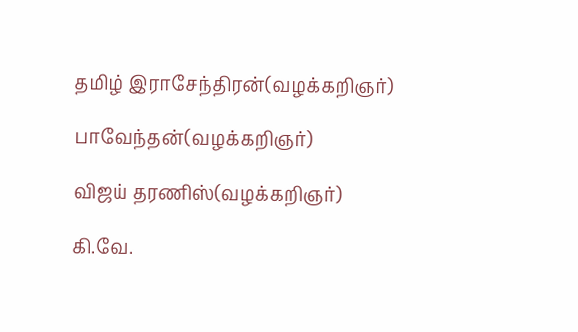தமிழ் இராசேந்திரன்(வழக்கறிஞர்)

பாவேந்தன்(வழக்கறிஞர்)

விஜய் தரணிஸ்(வழக்கறிஞர்)

கி.வே.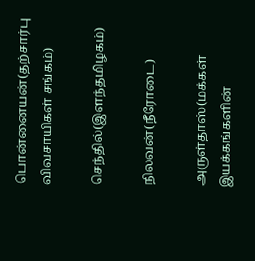பொன்னையன்(தற்சார்பு விவசாயிகள் சங்கம்)

செந்தில்(இளந்தமிழகம்)

நிலவன்(நீரோடை)

அருள்தாஸ்(மக்கள் இயக்கங்களின்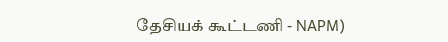தேசியக் கூட்டணி - NAPM)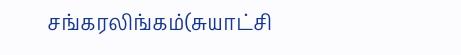சங்கரலிங்கம்(சுயாட்சி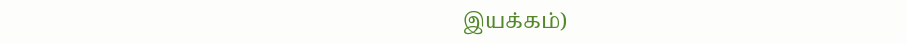இயக்கம்)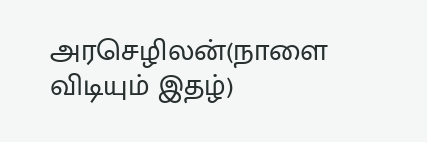அரசெழிலன்(நாளை விடியும் இதழ்)